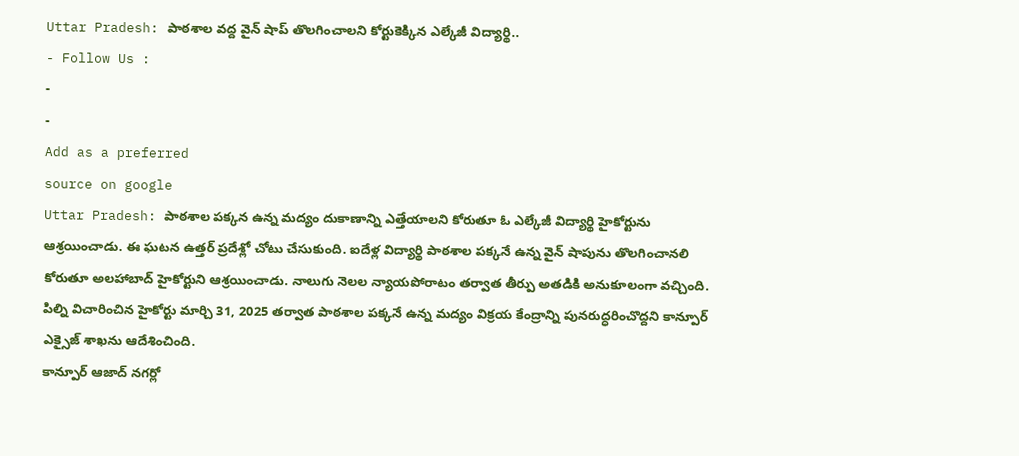Uttar Pradesh: పాఠశాల వద్ద వైన్ షాప్ తొలగించాలని కోర్టుకెక్కిన ఎల్కేజీ విద్యార్థి..
- Follow Us :
-
-
Add as a preferred
source on google
Uttar Pradesh: పాఠశాల పక్కన ఉన్న మద్యం దుకాణాన్ని ఎత్తేయాలని కోరుతూ ఓ ఎల్కేజీ విద్యార్థి హైకోర్టును ఆశ్రయించాడు. ఈ ఘటన ఉత్తర్ ప్రదేశ్లో చోటు చేసుకుంది. ఐదేళ్ల విద్యార్థి పాఠశాల పక్కనే ఉన్న వైన్ షాపును తొలగించానలి కోరుతూ అలహాబాద్ హైకోర్టుని ఆశ్రయించాడు. నాలుగు నెలల న్యాయపోరాటం తర్వాత తీర్పు అతడికి అనుకూలంగా వచ్చింది. పిల్ని విచారించిన హైకోర్టు మార్చి 31, 2025 తర్వాత పాఠశాల పక్కనే ఉన్న మద్యం విక్రయ కేంద్రాన్ని పునరుద్ధరించొద్దని కాన్పూర్ ఎక్సైజ్ శాఖను ఆదేశించింది.
కాన్పూర్ ఆజాద్ నగర్లో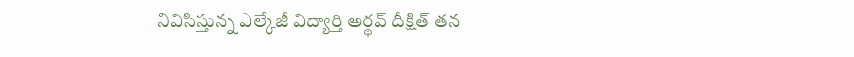నివిసిస్తున్న ఎల్కేజీ విద్యార్తి అర్థవ్ దీక్షిత్ తన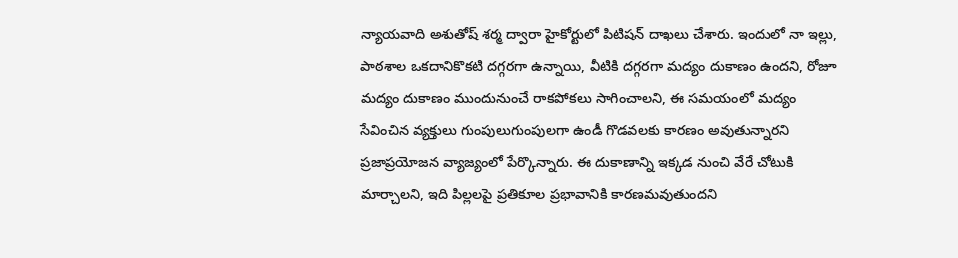న్యాయవాది అశుతోష్ శర్మ ద్వారా హైకోర్టులో పిటిషన్ దాఖలు చేశారు. ఇందులో నా ఇల్లు, పాఠశాల ఒకదానికొకటి దగ్గరగా ఉన్నాయి, వీటికి దగ్గరగా మద్యం దుకాణం ఉందని, రోజూ మద్యం దుకాణం ముందునుంచే రాకపోకలు సాగించాలని, ఈ సమయంలో మద్యం సేవించిన వ్యక్తులు గుంపులుగుంపులగా ఉండీ గొడవలకు కారణం అవుతున్నారని ప్రజాప్రయోజన వ్యాజ్యంలో పేర్కొన్నారు. ఈ దుకాణాన్ని ఇక్కడ నుంచి వేరే చోటుకి మార్చాలని, ఇది పిల్లలపై ప్రతికూల ప్రభావానికి కారణమవుతుందని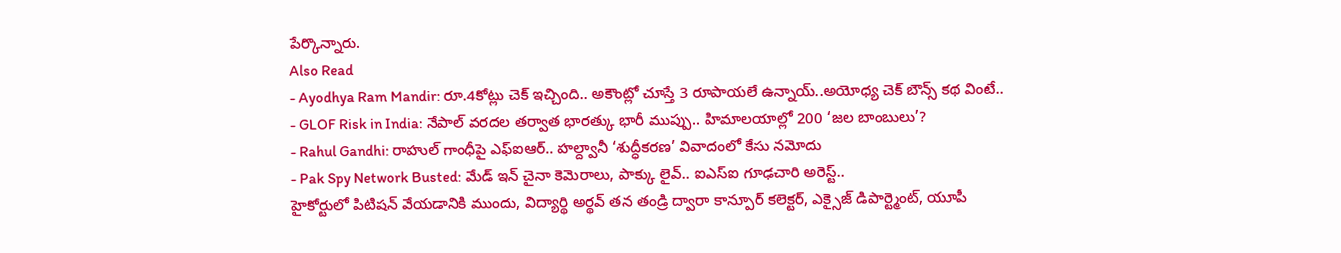పేర్కొన్నారు.
Also Read
- Ayodhya Ram Mandir: రూ.4కోట్లు చెక్ ఇచ్చింది.. అకౌంట్లో చూస్తే 3 రూపాయలే ఉన్నాయ్..అయోధ్య చెక్ బౌన్స్ కథ వింటే..
- GLOF Risk in India: నేపాల్ వరదల తర్వాత భారత్కు భారీ ముప్పు.. హిమాలయాల్లో 200 ‘జల బాంబులు’?
- Rahul Gandhi: రాహుల్ గాంధీపై ఎఫ్ఐఆర్.. హల్ద్వానీ ‘శుద్ధీకరణ’ వివాదంలో కేసు నమోదు
- Pak Spy Network Busted: మేడ్ ఇన్ చైనా కెమెరాలు, పాక్కు లైవ్.. ఐఎస్ఐ గూఢచారి అరెస్ట్..
హైకోర్టులో పిటిషన్ వేయడానికి ముందు, విద్యార్థి అర్థవ్ తన తండ్రి ద్వారా కాన్పూర్ కలెక్టర్, ఎక్సైజ్ డిపార్ట్మెంట్, యూపీ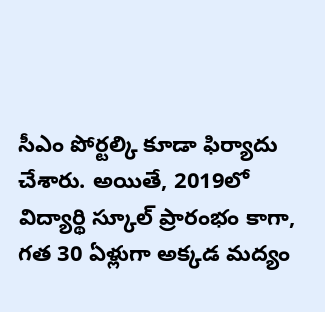సీఎం పోర్టల్కి కూడా ఫిర్యాదు చేశారు. అయితే, 2019లో విద్యార్థి స్కూల్ ప్రారంభం కాగా, గత 30 ఏళ్లుగా అక్కడ మద్యం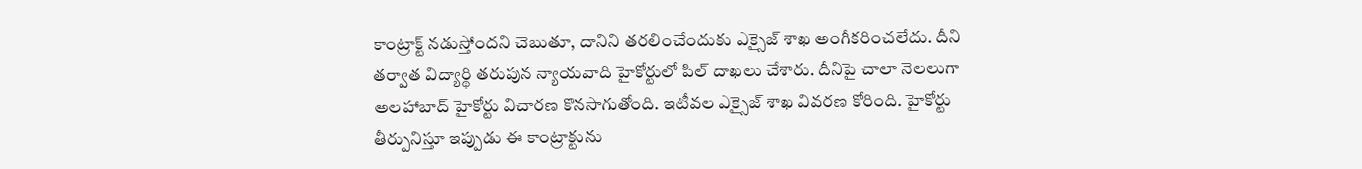కాంట్రాక్ట్ నడుస్తోందని చెబుతూ, దానిని తరలించేందుకు ఎక్సైజ్ శాఖ అంగీకరించలేదు. దీని తర్వాత విద్యార్థి తరుపున న్యాయవాది హైకోర్టులో పిల్ దాఖలు చేశారు. దీనిపై చాలా నెలలుగా అలహాబాద్ హైకోర్టు విచారణ కొనసాగుతోంది. ఇటీవల ఎక్సైజ్ శాఖ వివరణ కోరింది. హైకోర్టు తీర్పునిస్తూ ఇప్పుడు ఈ కాంట్రాక్టును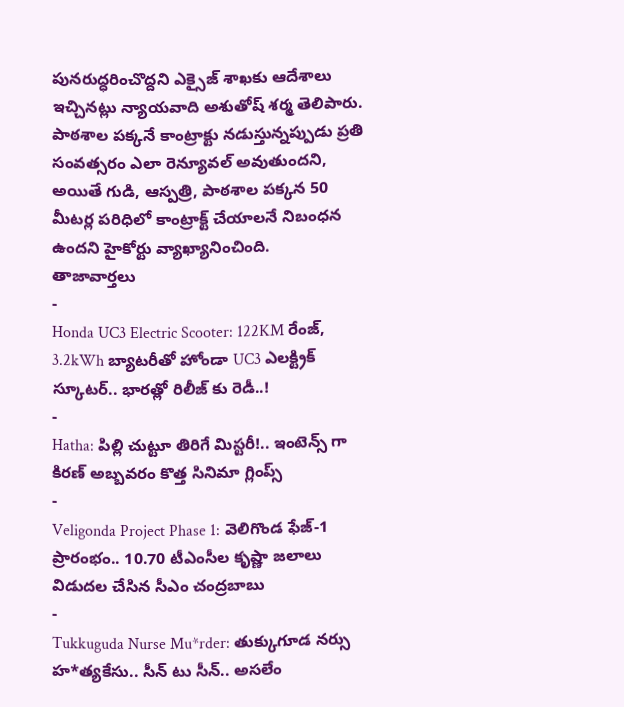పునరుద్ధరించొద్దని ఎక్సైజ్ శాఖకు ఆదేశాలు ఇచ్చినట్లు న్యాయవాది అశుతోష్ శర్మ తెలిపారు. పాఠశాల పక్కనే కాంట్రాక్టు నడుస్తున్నప్పుడు ప్రతి సంవత్సరం ఎలా రెన్యూవల్ అవుతుందని, అయితే గుడి, ఆస్పత్రి, పాఠశాల పక్కన 50 మీటర్ల పరిధిలో కాంట్రాక్ట్ చేయాలనే నిబంధన ఉందని హైకోర్టు వ్యాఖ్యానించింది.
తాజావార్తలు
-
Honda UC3 Electric Scooter: 122KM రేంజ్, 3.2kWh బ్యాటరీతో హోండా UC3 ఎలక్ట్రిక్ స్కూటర్.. భారత్లో రిలీజ్ కు రెడీ..!
-
Hatha: పిల్లి చుట్టూ తిరిగే మిస్టరీ!.. ఇంటెన్స్ గా కిరణ్ అబ్బవరం కొత్త సినిమా గ్లింప్స్
-
Veligonda Project Phase 1: వెలిగొండ ఫేజ్-1 ప్రారంభం.. 10.70 టీఎంసీల కృష్ణా జలాలు విడుదల చేసిన సీఎం చంద్రబాబు
-
Tukkuguda Nurse Mu*rder: తుక్కుగూడ నర్సు హ*త్యకేసు.. సీన్ టు సీన్.. అసలేం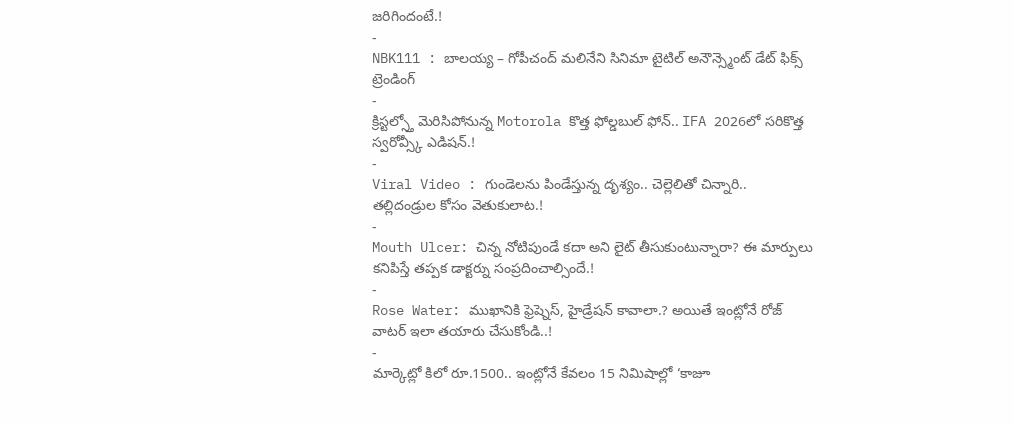జరిగిందంటే.!
-
NBK111 : బాలయ్య – గోపీచంద్ మలినేని సినిమా టైటిల్ అనౌన్స్మెంట్ డేట్ ఫిక్స్
ట్రెండింగ్
-
క్రిస్టల్స్తో మెరిసిపోనున్న Motorola కొత్త ఫోల్డబుల్ ఫోన్.. IFA 2026లో సరికొత్త స్వరోవ్స్కీ ఎడిషన్.!
-
Viral Video : గుండెలను పిండేస్తున్న దృశ్యం.. చెల్లెలితో చిన్నారి.. తల్లిదండ్రుల కోసం వెతుకులాట.!
-
Mouth Ulcer: చిన్న నోటిపుండే కదా అని లైట్ తీసుకుంటున్నారా? ఈ మార్పులు కనిపిస్తే తప్పక డాక్టర్ను సంప్రదించాల్సిందే.!
-
Rose Water: ముఖానికి ఫ్రెష్నెస్, హైడ్రేషన్ కావాలా.? అయితే ఇంట్లోనే రోజ్ వాటర్ ఇలా తయారు చేసుకోండి..!
-
మార్కెట్లో కిలో రూ.1500.. ఇంట్లోనే కేవలం 15 నిమిషాల్లో ‘కాజూ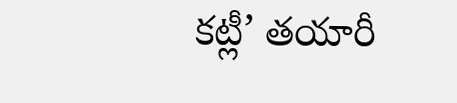కట్లీ’ తయారీ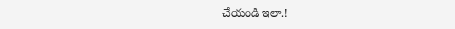చేయండి ఇలా.!